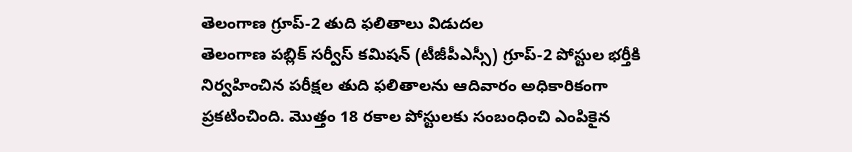తెలంగాణ గ్రూప్-2 తుది ఫలితాలు విడుదల
తెలంగాణ పబ్లిక్ సర్వీస్ కమిషన్ (టీజీపీఎస్సీ) గ్రూప్-2 పోస్టుల భర్తీకి నిర్వహించిన పరీక్షల తుది ఫలితాలను ఆదివారం అధికారికంగా ప్రకటించింది. మొత్తం 18 రకాల పోస్టులకు సంబంధించి ఎంపికైన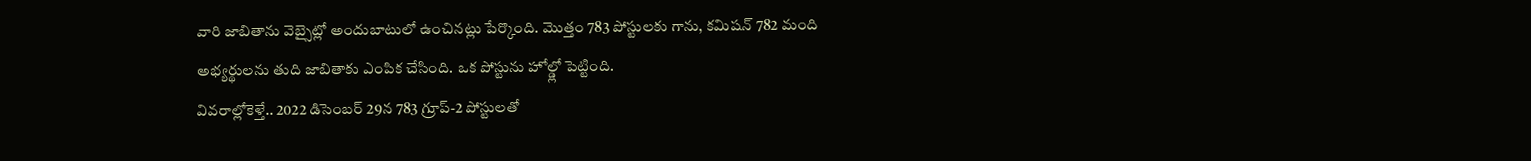వారి జాబితాను వెబ్సైట్లో అందుబాటులో ఉంచినట్లు పేర్కొంది. మొత్తం 783 పోస్టులకు గాను, కమిషన్ 782 మంది అభ్యర్థులను తుది జాబితాకు ఎంపిక చేసింది. ఒక పోస్టును హోల్డ్లో పెట్టింది.
వివరాల్లోకెళ్తే.. 2022 డిసెంబర్ 29న 783 గ్రూప్-2 పోస్టులతో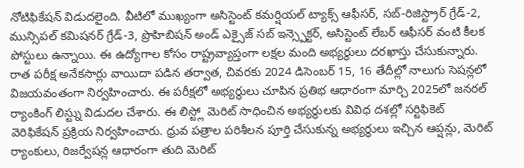నోటిఫికేషన్ విడుదలైంది. వీటిలో ముఖ్యంగా అసిస్టెంట్ కమర్షియల్ ట్యాక్స్ ఆఫీసర్, సబ్-రిజిస్ట్రార్ గ్రేడ్-2, మున్సిపల్ కమిషనర్ గ్రేడ్-3, ప్రొహిబిషన్ అండ్ ఎక్సైజ్ సబ్ ఇన్స్పెక్టర్, అసిస్టెంట్ లేబర్ ఆఫీసర్ వంటి కీలక పోస్టులు ఉన్నాయి. ఈ ఉద్యోగాల కోసం రాష్ట్రవ్యాప్తంగా లక్షల మంది అభ్యర్థులు దరఖాస్తు చేసుకున్నారు.
రాత పరీక్ష అనేకసార్లు వాయిదా పడిన తర్వాత, చివరకు 2024 డిసెంబర్ 15, 16 తేదీల్లో నాలుగు సెషన్లలో విజయవంతంగా నిర్వహించారు. ఈ పరీక్షలో అభ్యర్థులు చూపిన ప్రతిభ ఆధారంగా మార్చి 2025లో జనరల్ ర్యాంకింగ్ లిస్ట్ను విడుదల చేశారు. ఈ లిస్ట్లో మెరిట్ సాధించిన అభ్యర్థులకు వివిధ దశల్లో సర్టిఫికెట్ వెరిఫికేషన్ ప్రక్రియ నిర్వహించారు. ధ్రువ పత్రాల పరిశీలన పూర్తి చేసుకున్న అభ్యర్థులు ఇచ్చిన ఆప్షన్లు, మెరిట్ ర్యాంకులు, రిజర్వేషన్ల ఆధారంగా తుది మెరిట్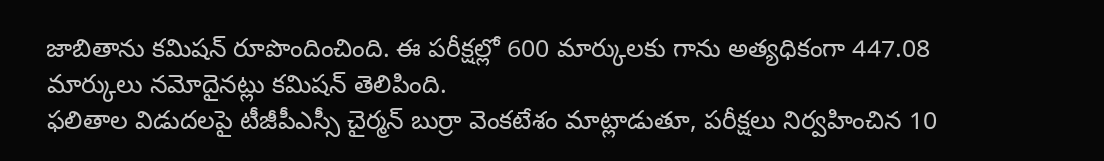జాబితాను కమిషన్ రూపొందించింది. ఈ పరీక్షల్లో 600 మార్కులకు గాను అత్యధికంగా 447.08 మార్కులు నమోదైనట్లు కమిషన్ తెలిపింది.
ఫలితాల విడుదలపై టీజీపీఎస్సీ చైర్మన్ బుర్రా వెంకటేశం మాట్లాడుతూ, పరీక్షలు నిర్వహించిన 10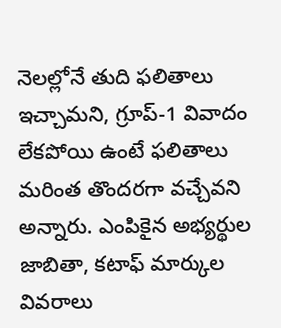నెలల్లోనే తుది ఫలితాలు ఇచ్చామని, గ్రూప్-1 వివాదం లేకపోయి ఉంటే ఫలితాలు మరింత తొందరగా వచ్చేవని అన్నారు. ఎంపికైన అభ్యర్థుల జాబితా, కటాఫ్ మార్కుల వివరాలు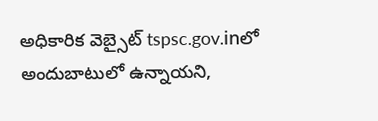అధికారిక వెబ్సైట్ tspsc.gov.inలో అందుబాటులో ఉన్నాయని,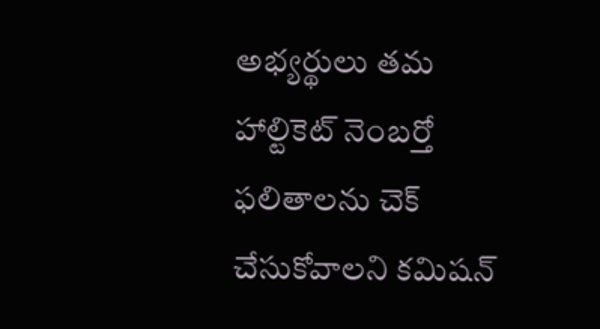అభ్యర్థులు తమ హాల్టికెట్ నెంబర్తో ఫలితాలను చెక్ చేసుకోవాలని కమిషన్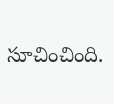సూచించింది.